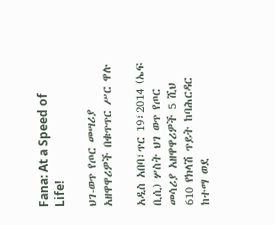Fana: At a Speed of Life!

ህገ-ወጥ የጦር መሣሪያ አዘዋዋሪዎች በቁጥጥር ሥር ዋሉ

አዲስ አበባ፣ጥር 19፣2014 (ኤፍ ቢሲ) ሦስት ህገ ወጥ የጦር መሳሪያ አዘዋዋሪዎች 5 ሺህ 610 የክላሽ ጥይት ከባሕርዳር ከተማ ወደ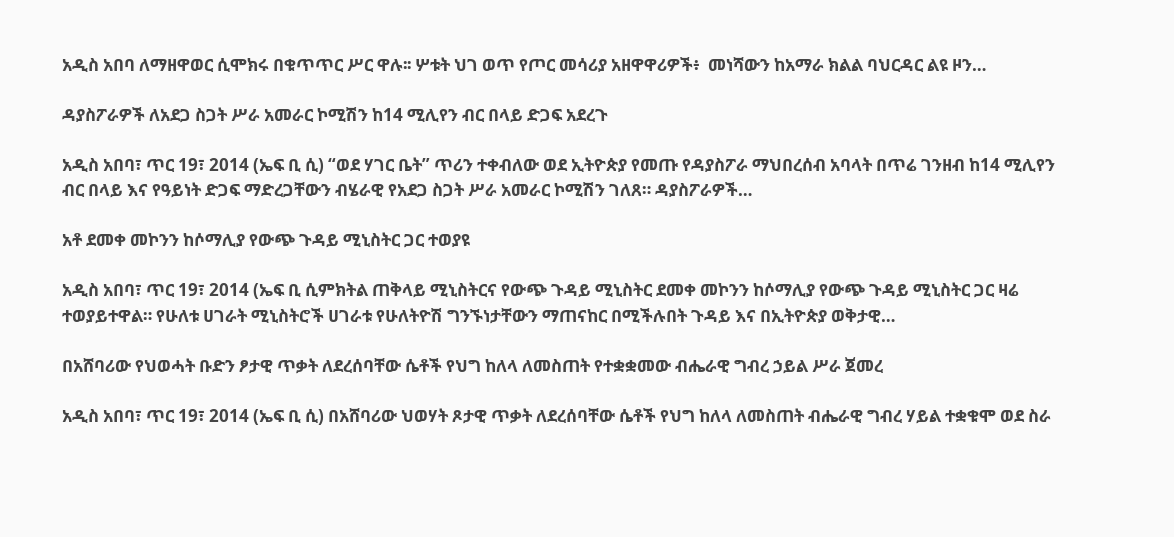አዲስ አበባ ለማዘዋወር ሲሞክሩ በቁጥጥር ሥር ዋሉ፡፡ ሦቱት ህገ ወጥ የጦር መሳሪያ አዘዋዋሪዎች፥  መነሻውን ከአማራ ክልል ባህርዳር ልዩ ዞን…

ዳያስፖራዎች ለአደጋ ስጋት ሥራ አመራር ኮሚሽን ከ14 ሚሊየን ብር በላይ ድጋፍ አደረጉ

አዲስ አበባ፣ ጥር 19፣ 2014 (ኤፍ ቢ ሲ) “ወደ ሃገር ቤት” ጥሪን ተቀብለው ወደ ኢትዮጵያ የመጡ የዳያስፖራ ማህበረሰብ አባላት በጥሬ ገንዘብ ከ14 ሚሊየን ብር በላይ እና የዓይነት ድጋፍ ማድረጋቸውን ብሄራዊ የአደጋ ስጋት ሥራ አመራር ኮሚሽን ገለጸ። ዳያስፖራዎች…

አቶ ደመቀ መኮንን ከሶማሊያ የውጭ ጉዳይ ሚኒስትር ጋር ተወያዩ

አዲስ አበባ፣ ጥር 19፣ 2014 (ኤፍ ቢ ሲምክትል ጠቅላይ ሚኒስትርና የውጭ ጉዳይ ሚኒስትር ደመቀ መኮንን ከሶማሊያ የውጭ ጉዳይ ሚኒስትር ጋር ዛሬ ተወያይተዋል። የሁለቱ ሀገራት ሚኒስትሮች ሀገራቱ የሁለትዮሽ ግንኙነታቸውን ማጠናከር በሚችሉበት ጉዳይ እና በኢትዮጵያ ወቅታዊ…

በአሸባሪው የህወሓት ቡድን ፆታዊ ጥቃት ለደረሰባቸው ሴቶች የህግ ከለላ ለመስጠት የተቋቋመው ብሔራዊ ግብረ ኃይል ሥራ ጀመረ

አዲስ አበባ፣ ጥር 19፣ 2014 (ኤፍ ቢ ሲ) በአሸባሪው ህወሃት ጾታዊ ጥቃት ለደረሰባቸው ሴቶች የህግ ከለላ ለመስጠት ብሔራዊ ግብረ ሃይል ተቋቁሞ ወደ ስራ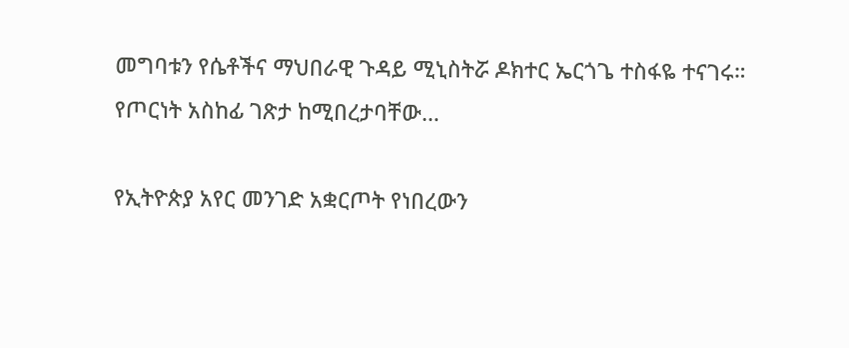መግባቱን የሴቶችና ማህበራዊ ጉዳይ ሚኒስትሯ ዶክተር ኤርጎጌ ተስፋዬ ተናገሩ። የጦርነት አስከፊ ገጽታ ከሚበረታባቸው…

የኢትዮጵያ አየር መንገድ አቋርጦት የነበረውን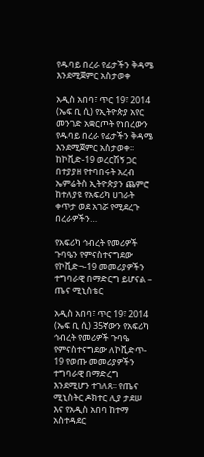የዱባይ በረራ የፊታችን ቅዳሜ እንደሚጀምር አስታወቀ

አዲስ አበባ፣ ጥር 19፣ 2014 (ኤፍ ቢ ሲ) የኢትዮጵያ አየር መንገድ አቋርጦት የነበረውን የዱባይ በረራ የፊታችን ቅዳሜ እንደሚጀምር አስታወቀ፡፡ ከኮቪድ-19 ወረርሽኝ ጋር በተያያዘ የተባበሩት አረብ ኤምሬትስ ኢትዮጵያን ጨምሮ ከተለያዩ የአፍሪካ ሀገራት ቀጥታ ወደ አገሯ የሚደረጉ በረራዎችን…

የአፍሪካ ኅብረት የመሪዎች ጉባዔን የምናስተናግደው የኮቪድ¬-19 መመሪያዎችን ተግባራዊ በማድርግ ይሆናል – ጤና ሚኒስቴር

አዲስ አበባ፣ ጥር 19፣ 2014 (ኤፍ ቢ ሲ) 35ኛውን የአፍሪካ ኅብረት የመሪዎች ጉባዔ የምናስተናግደው ለኮቪድጥ- 19 የወጡ መመሪያዎችን ተግባራዊ በማድረግ እንደሚሆን ተገለጸ፡፡ የጤና ሚኒስትር ዶክተር ሊያ ታደሠ እና የአዲስ አበባ ከተማ አስተዳደር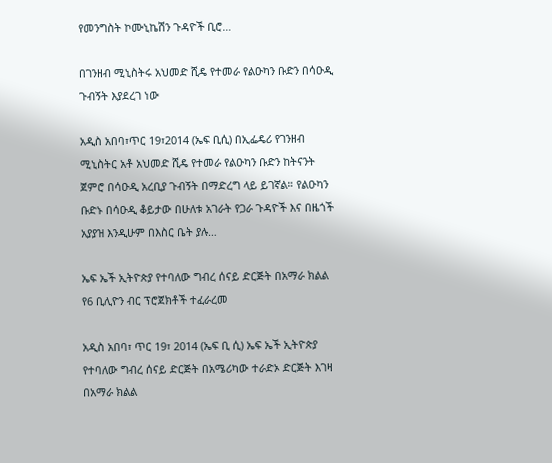የመንግስት ኮሙኒኬሽን ጉዳዮች ቢሮ…

በገንዘብ ሚኒስትሩ አህመድ ሺዴ የተመራ የልዑካን ቡድን በሳዑዲ ጉብኝት እያደረገ ነው

አዲስ አበባ፣ጥር 19፣2014 (ኤፍ ቢሲ) በኢፌዴሪ የገንዘብ ሚኒስትር አቶ አህመድ ሺዴ የተመራ የልዑካን ቡድን ከትናንት ጀምሮ በሳዑዲ አረቢያ ጉብኝት በማድረግ ላይ ይገኛል። የልዑካን ቡድኑ በሳዑዲ ቆይታው በሁለቱ አገራት የጋራ ጉዳዮች እና በዜጎች አያያዝ እንዲሁም በእስር ቤት ያሉ…

ኤፍ ኤች ኢትዮጵያ የተባለው ግብረ ሰናይ ድርጅት በአማራ ክልል  የ6 ቢሊዮን ብር ፕሮጀክቶች ተፈራረመ

አዲስ አበባ፣ ጥር 19፣ 2014 (ኤፍ ቢ ሲ) ኤፍ ኤች ኢትዮጵያ የተባለው ግብረ ሰናይ ድርጅት በአሜሪካው ተራድኦ ድርጅት እገዛ በአማራ ክልል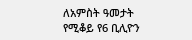ለአምስት ዓመታት የሚቆይ የ6 ቢሊዮን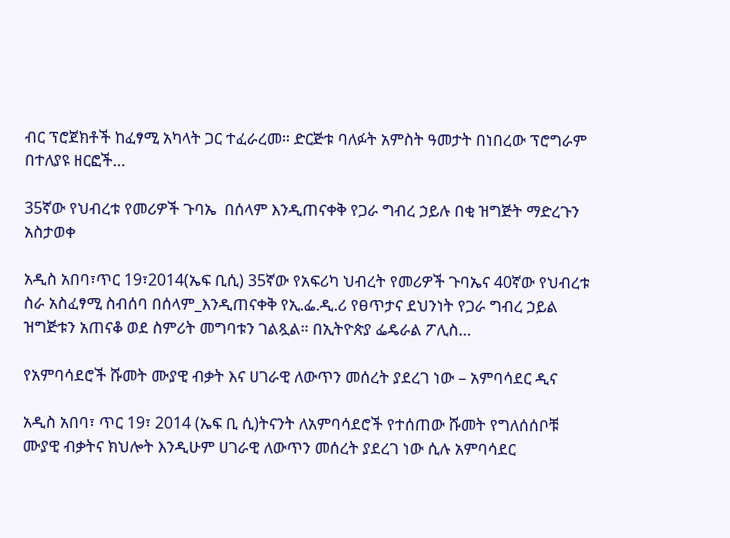ብር ፕሮጀክቶች ከፈፃሚ አካላት ጋር ተፈራረመ። ድርጅቱ ባለፉት አምስት ዓመታት በነበረው ፕሮግራም በተለያዩ ዘርፎች…

35ኛው የህብረቱ የመሪዎች ጉባኤ  በሰላም እንዲጠናቀቅ የጋራ ግብረ ኃይሉ በቂ ዝግጅት ማድረጉን አስታወቀ

አዲስ አበባ፣ጥር 19፣2014(ኤፍ ቢሲ) 35ኛው የአፍሪካ ህብረት የመሪዎች ጉባኤና 40ኛው የህብረቱ ስራ አስፈፃሚ ስብሰባ በሰላም_እንዲጠናቀቅ የኢ.ፌ.ዲ.ሪ የፀጥታና ደህንነት የጋራ ግብረ ኃይል ዝግጅቱን አጠናቆ ወደ ስምሪት መግባቱን ገልጿል። በኢትዮጵያ ፌዴራል ፖሊስ…

የአምባሳደሮች ሹመት ሙያዊ ብቃት እና ሀገራዊ ለውጥን መሰረት ያደረገ ነው – አምባሳደር ዲና

አዲስ አበባ፣ ጥር 19፣ 2014 (ኤፍ ቢ ሲ)ትናንት ለአምባሳደሮች የተሰጠው ሹመት የግለሰሰቦቹ ሙያዊ ብቃትና ክህሎት እንዲሁም ሀገራዊ ለውጥን መሰረት ያደረገ ነው ሲሉ አምባሳደር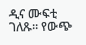ዲና ሙፍቲ ገለጹ። የውጭ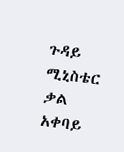ጉዳይ ሚኒስቴር ቃል አቀባይ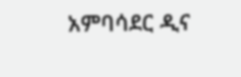አምባሳደር ዲና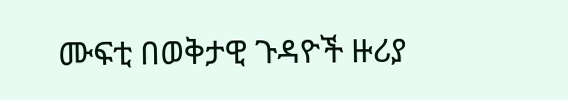ሙፍቲ በወቅታዊ ጉዳዮች ዙሪያ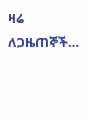ዛሬ ለጋዜጠኞች…